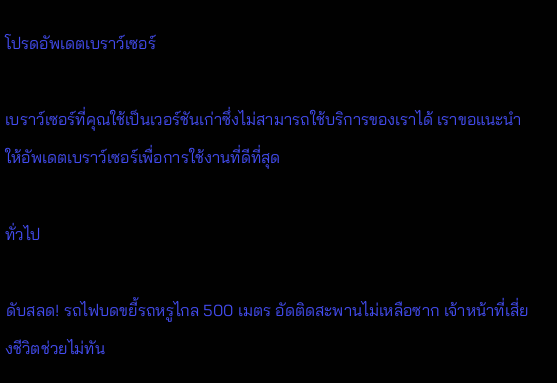โปรดอัพเดตเบราว์เซอร์

เบราว์เซอร์ที่คุณใช้เป็นเวอร์ชันเก่าซึ่งไม่สามารถใช้บริการของเราได้ เราขอแนะนำให้อัพเดตเบราว์เซอร์เพื่อการใช้งานที่ดีที่สุด

ทั่วไป

ดับสลด! รถไฟบดขยี้รถหรูไกล 500 เมตร อัดติดสะพานไม่เหลือซาก เจ้าหน้าที่เสี่ยงชีวิตช่วยไม่ทัน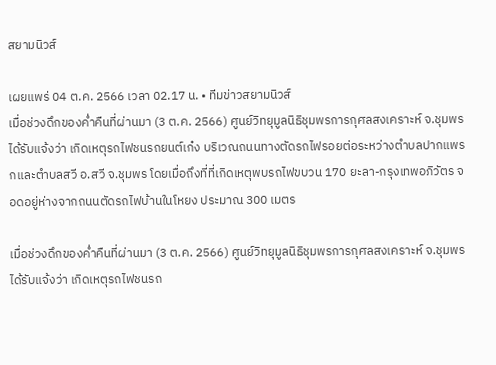สยามนิวส์

เผยแพร่ 04 ต.ค. 2566 เวลา 02.17 น. • ทีมข่าวสยามนิวส์
เมื่อช่วงดึกของค่ำคืนที่ผ่านมา (3 ต.ค. 2566) ศูนย์วิทยุมูลนิธิชุมพรการกุศลสงเคราะห์ จ.ชุมพร ได้รับแจ้งว่า เกิดเหตุรถไฟชนรถยนต์เก๋ง บริเวณถนนทางตัดรถไฟรอยต่อระหว่างตำบลปากแพรกและตำบลสวี อ.สวี จ.ชุมพร โดยเมื่อถึงที่ที่เกิดเหตุพบรถไฟขบวน 170 ยะลา-กรุงเทพอภิวัตร จอดอยู่ห่างจากถนนตัดรถไฟบ้านในโหยง ประมาณ 300 เมตร

เมื่อช่วงดึกของค่ำคืนที่ผ่านมา (3 ต.ค. 2566) ศูนย์วิทยุมูลนิธิชุมพรการกุศลสงเคราะห์ จ.ชุมพร ได้รับแจ้งว่า เกิดเหตุรถไฟชนรถ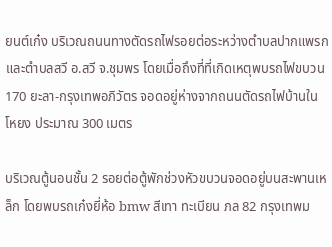ยนต์เก๋ง บริเวณถนนทางตัดรถไฟรอยต่อระหว่างตำบลปากแพรกและตำบลสวี อ.สวี จ.ชุมพร โดยเมื่อถึงที่ที่เกิดเหตุพบรถไฟขบวน 170 ยะลา-กรุงเทพอภิวัตร จอดอยู่ห่างจากถนนตัดรถไฟบ้านในโหยง ประมาณ 300 เมตร

บริเวณตู้นอนชั้น 2 รอยต่อตู้พักช่วงหัวขบวนจอดอยู่บนสะพานเหล็ก โดยพบรถเก๋งยี่ห้อ bmw สีเทา ทะเบียน ภล 82 กรุงเทพม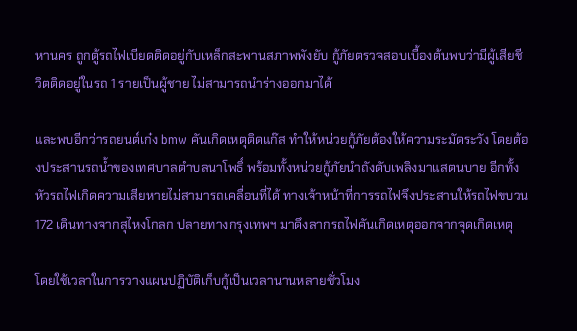หานคร ถูกตู้รถไฟเบียดติดอยู่กับเหล็กสะพานสภาพพังยับ กู้ภัยตรวจสอบเบื้องต้นพบว่ามีผู้เสียชีวิตติดอยู่ในรถ 1 รายเป็นผู้ชาย ไม่สามารถนำร่างออกมาได้

และพบอีกว่ารถยนต์เก๋ง bmw คันเกิดเหตุติดแก๊ส ทำให้หน่วยกู้ภัยต้องให้ความระมัดระวัง โดยต้องประสานรถน้ำของเทศบาลตำบลนาโพธิ์ พร้อมทั้งหน่วยกู้ภัยนำถังดับเพลิงมาแสตนบาย อีกทั้งหัวรถไฟเกิดความเสียหายไม่สามารถเคลื่อนที่ได้ ทางเจ้าหน้าที่การรถไฟจึงประสานให้รถไฟขบวน 172 เดินทางจากสุไหงโกลก ปลายทางกรุงเทพฯ มาดึงลากรถไฟคันเกิดเหตุออกจากจุดเกิดเหตุ

โดยใช้เวลาในการวางแผนปฏิบัติเก็บกู้เป็นเวลานานหลายชั่วโมง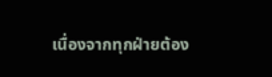เนื่องจากทุกฝ่ายต้อง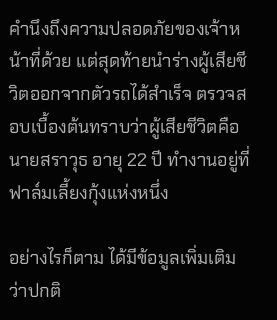คำนึงถึงความปลอดภัยของเจ้าหน้าที่ด้วย แต่สุดท้ายนำร่างผู้เสียชีวิตออกจากตัวรถได้สำเร็จ ตรวจสอบเบื้องต้นทราบว่าผู้เสียชีวิตคือ นายสราวุธ อายุ 22 ปี ทำงานอยู่ที่ฟาล์มเลี้ยงกุ้งแห่งหนึ่ง

อย่างไรก็ตาม ได้มีข้อมูลเพิ่มเติมว่าปกติ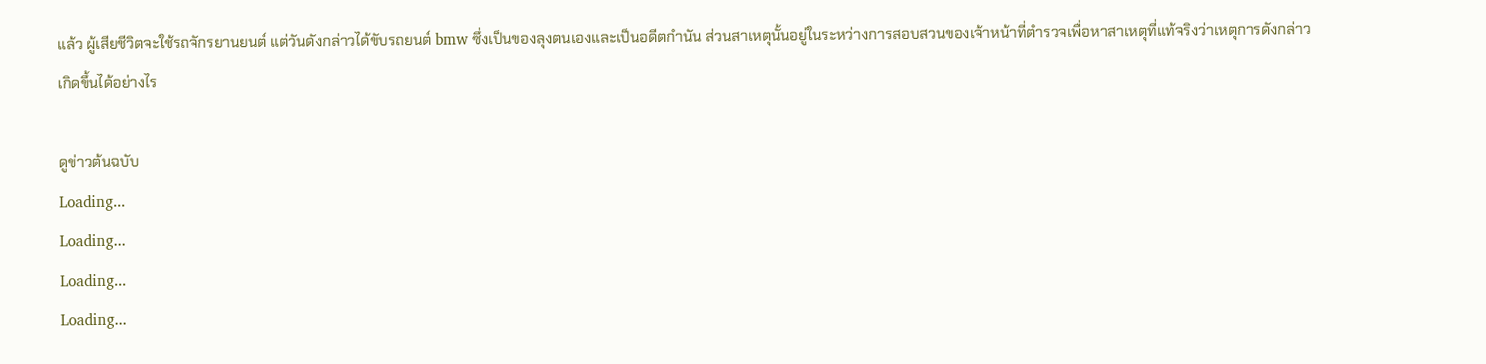แล้ว ผู้เสียชีวิตจะใช้รถจักรยานยนต์ แต่วันดังกล่าวได้ขับรถยนต์ bmw ซึ่งเป็นของลุงตนเองและเป็นอดีตกำนัน ส่วนสาเหตุนั้นอยู่ในระหว่างการสอบสวนของเจ้าหน้าที่ตำรวจเพื่อหาสาเหตุที่แท้จริงว่าเหตุการดังกล่าวเกิดขึ้นได้อย่างไร

ดูข่าวต้นฉบับ
Loading...
Loading...
Loading...
Loading...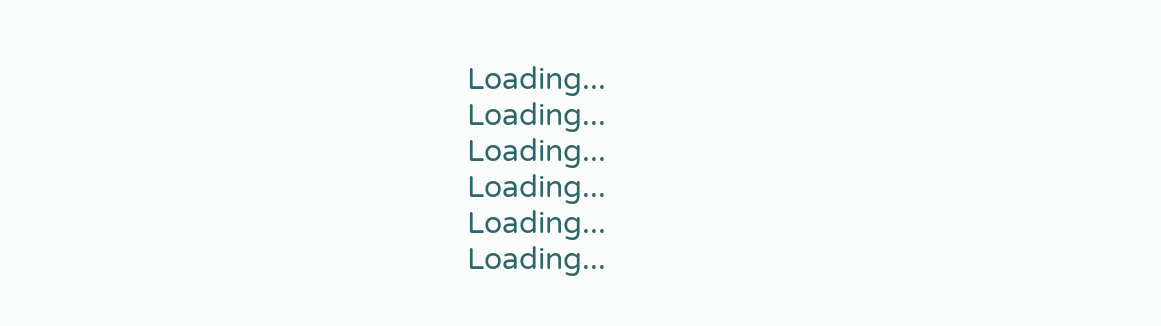Loading...
Loading...
Loading...
Loading...
Loading...
Loading...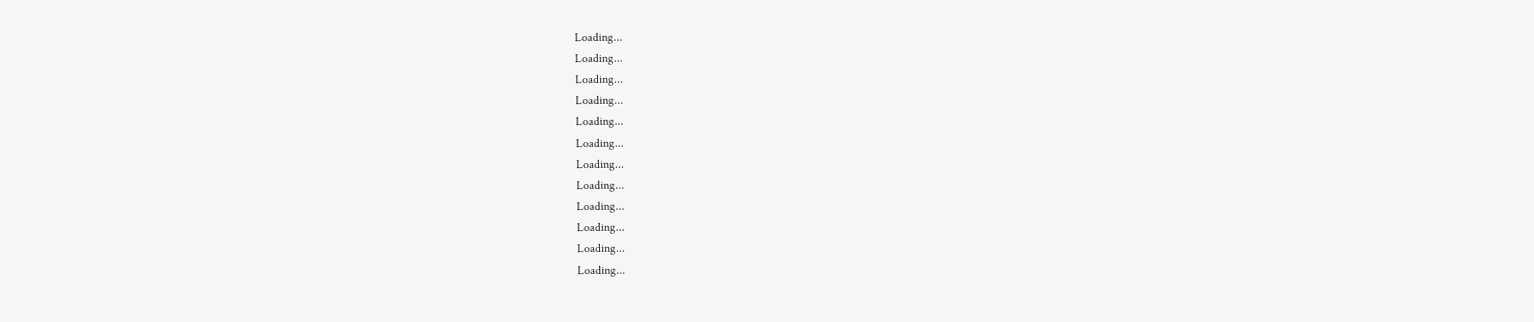Loading...
Loading...
Loading...
Loading...
Loading...
Loading...
Loading...
Loading...
Loading...
Loading...
Loading...
Loading...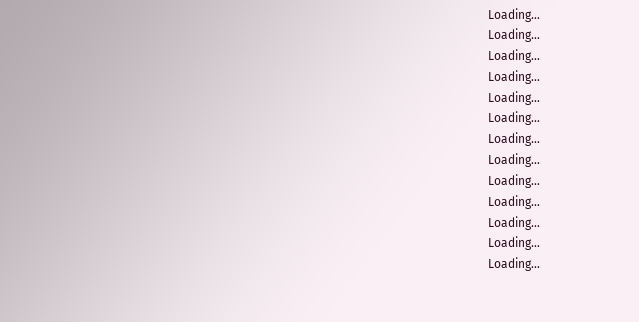Loading...
Loading...
Loading...
Loading...
Loading...
Loading...
Loading...
Loading...
Loading...
Loading...
Loading...
Loading...
Loading...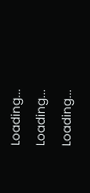Loading...
Loading...
Loading...